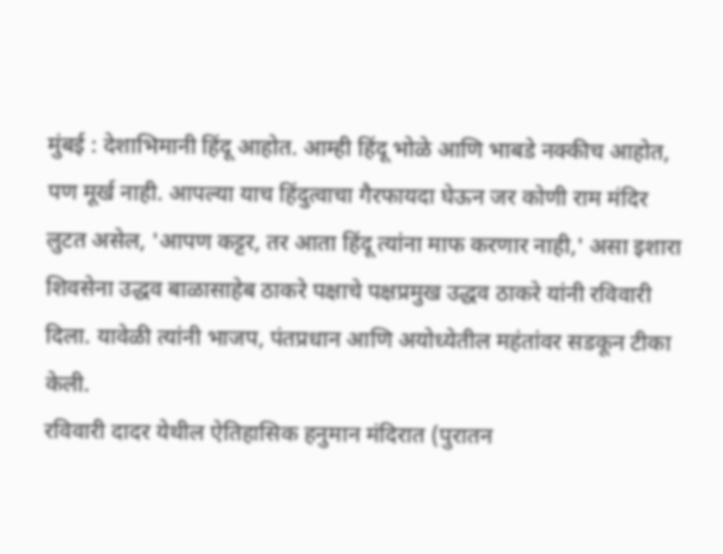मुंबई : देशाभिमानी हिंदू आहोत. आम्ही हिंदू भोळे आणि भाबडे नक्कीच आहोत, पण मूर्ख नाही. आपल्या याच हिंदुत्वाचा गैरफायदा घेऊन जर कोणी राम मंदिर लुटत असेल, 'आपण कट्टर, तर आता हिंदू त्यांना माफ करणार नाही,' असा इशारा शिवसेना उद्धव बाळासाहेब ठाकरे पक्षाचे पक्षप्रमुख उद्धव ठाकरे यांनी रविवारी दिला. यावेळी त्यांनी भाजप, पंतप्रधान आणि अयोध्येतील महंतांवर सडकून टीका केली.
रविवारी दादर येथील ऐतिहासिक हनुमान मंदिरात (पुरातन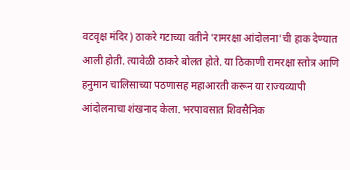वटवृक्ष मंदिर) ठाकरे गटाच्या वतीने 'रामरक्षा आंदोलना'ची हाक देण्यात आली होती. त्यावेळी ठाकरे बोलत होते. या ठिकाणी रामरक्षा स्तोत्र आणि हनुमान चालिसाच्या पठणासह महाआरती करून या राज्यव्यापी आंदोलनाचा शंखनाद केला. भरपावसात शिवसैनिक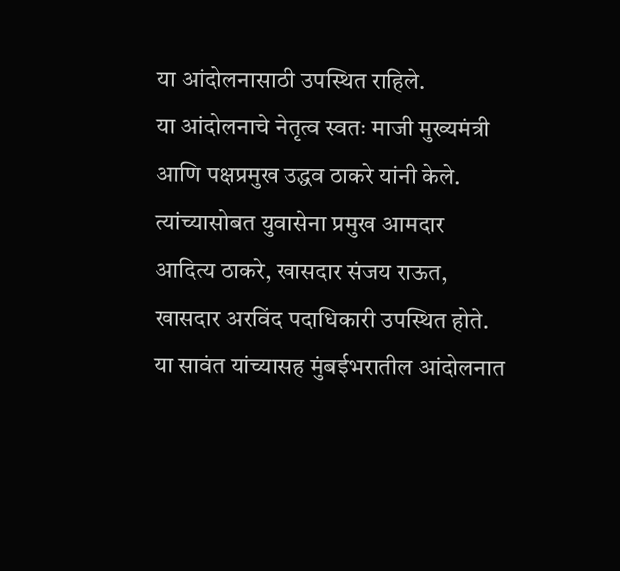या आंदोलनासाठी उपस्थित राहिले.
या आंदोलनाचे नेतृत्व स्वतः माजी मुख्यमंत्री आणि पक्षप्रमुख उद्धव ठाकरे यांनी केले. त्यांच्यासोबत युवासेना प्रमुख आमदार आदित्य ठाकरे, खासदार संजय राऊत, खासदार अरविंद पदाधिकारी उपस्थित होते. या सावंत यांच्यासह मुंबईभरातील आंदोलनात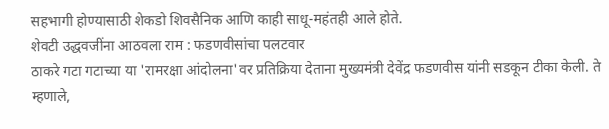सहभागी होण्यासाठी शेकडो शिवसैनिक आणि काही साधू-महंतही आले होते.
शेवटी उद्धवजींना आठवला राम : फडणवीसांचा पलटवार
ठाकरे गटा गटाच्या या 'रामरक्षा आंदोलना'वर प्रतिक्रिया देताना मुख्यमंत्री देवेंद्र फडणवीस यांनी सडकून टीका केली. ते म्हणाले,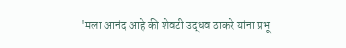'मला आनंद आहे की शेवटी उद्धव ठाकरे यांना प्रभू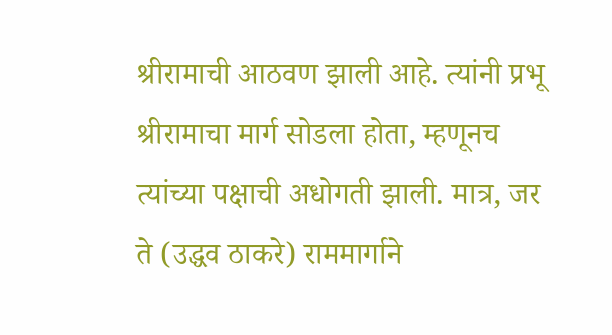श्रीरामाची आठवण झाली आहे. त्यांनी प्रभू श्रीरामाचा मार्ग सोडला होता, म्हणूनच त्यांच्या पक्षाची अधोगती झाली. मात्र, जर ते (उद्धव ठाकरे) राममार्गाने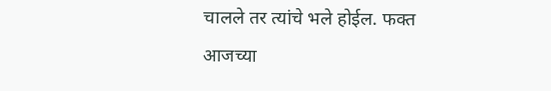चालले तर त्यांचे भले होईल. फक्त आजच्या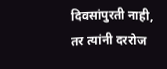दिवसांपुरती नाही, तर त्यांनी दररोज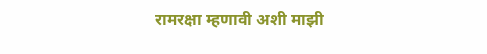रामरक्षा म्हणावी अशी माझी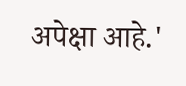अपेक्षा आहे.'